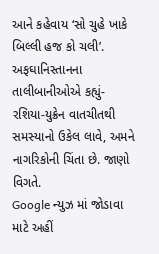આને કહેવાય ‘સો ચુહે ખાકે બિલ્લી હજ કો ચલી’. અફઘાનિસ્તાનના તાલીબાનીઓએ કહ્યું-રશિયા-યુક્રેન વાતચીતથી સમસ્યાનો ઉકેલ લાવે, અમને નાગરિકોની ચિંતા છે. જાણો વિગતે.
Google ન્યુઝ માં જોડાવા માટે અહીં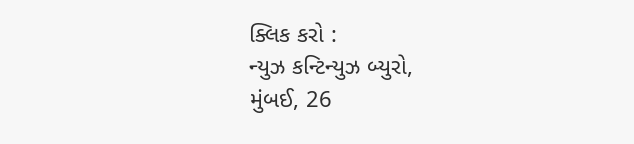ક્લિક કરો :
ન્યુઝ કન્ટિન્યુઝ બ્યુરો,
મુંબઈ, 26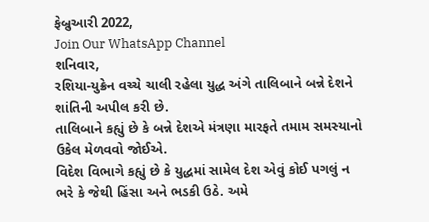ફેબ્રુઆરી 2022,
Join Our WhatsApp Channel
શનિવાર,
રશિયા-યુક્રેન વચ્ચે ચાલી રહેલા યુદ્ધ અંગે તાલિબાને બન્ને દેશને શાંતિની અપીલ કરી છે.
તાલિબાને કહ્યું છે કે બન્ને દેશએ મંત્રણા મારફતે તમામ સમસ્યાનો ઉકેલ મેળવવો જોઈએ.
વિદેશ વિભાગે કહ્યું છે કે યુદ્ધમાં સામેલ દેશ એવું કોઈ પગલું ન ભરે કે જેથી હિંસા અને ભડકી ઉઠે. અમે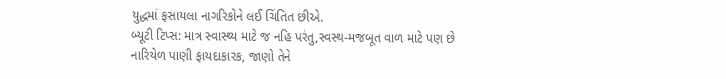યુદ્ધમાં ફસાયલા નાગરિકોને લઈ ચિંતિત છીએ.
બ્યૂટી ટિપ્સ: માત્ર સ્વાસ્થ્ય માટે જ નહિ પરંતુ,સ્વસ્થ-મજબૂત વાળ માટે પણ છે નારિયેળ પાણી ફાયદાકારક, જાણો તેને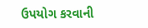ઉપયોગ કરવાની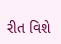રીત વિશે